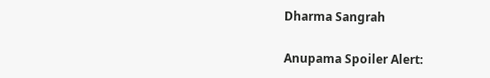Dharma Sangrah

Anupama Spoiler Alert: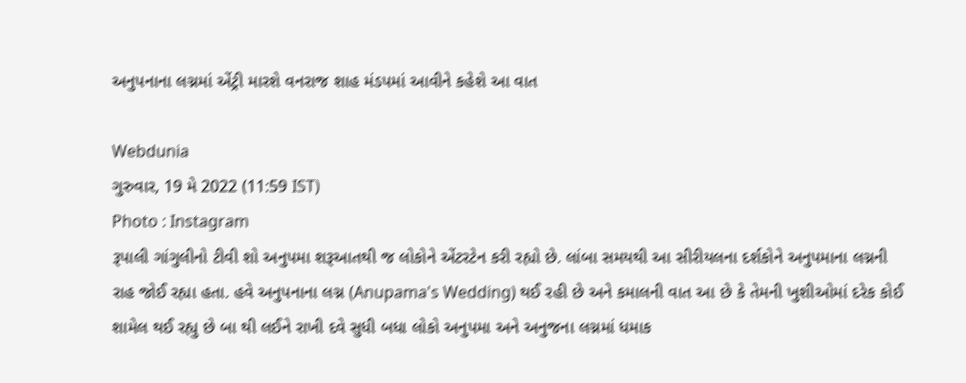અનુપનાના લગ્નમાં એંટ્રી મારશે વનરાજ શાહ મંડપમાં આવીને કહેશે આ વાત

Webdunia
ગુરુવાર, 19 મે 2022 (11:59 IST)
Photo : Instagram
રૂપાલી ગાંગુલીનો ટીવી શો અનુપમા શરૂઆતથી જ લોકોને એંટરટેન કરી રહ્યો છે. લાંબા સમયથી આ સીરીયલના દર્શકોને અનુપમાના લગ્નની રાહ જોઈ રહ્યા હતા. હવે અનુપનાના લગ્ન (Anupama's Wedding) થઈ રહી છે અને કમાલની વાત આ છે કે તેમની ખુશીઓમાં દરેક કોઈ શામેલ થઈ રહ્યુ છે બા થી લઈને રાખી દવે સુધી બધા લોકો અનુપમા અને અનુજના લગ્નમાં ધમાક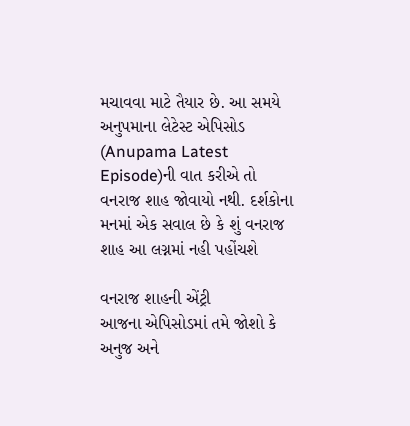મચાવવા માટે તૈયાર છે. આ સમયે અનુપમાના લેટેસ્ટ એપિસોડ  (Anupama Latest Episode)ની વાત કરીએ તો વનરાજ શાહ જોવાયો નથી. દર્શકોના મનમાં એક સવાલ છે કે શું વનરાજ શાહ આ લગ્નમાં નહી પહોંચશે

વનરાજ શાહની એંટ્રી
આજના એપિસોડમાં તમે જોશો કે અનુજ અને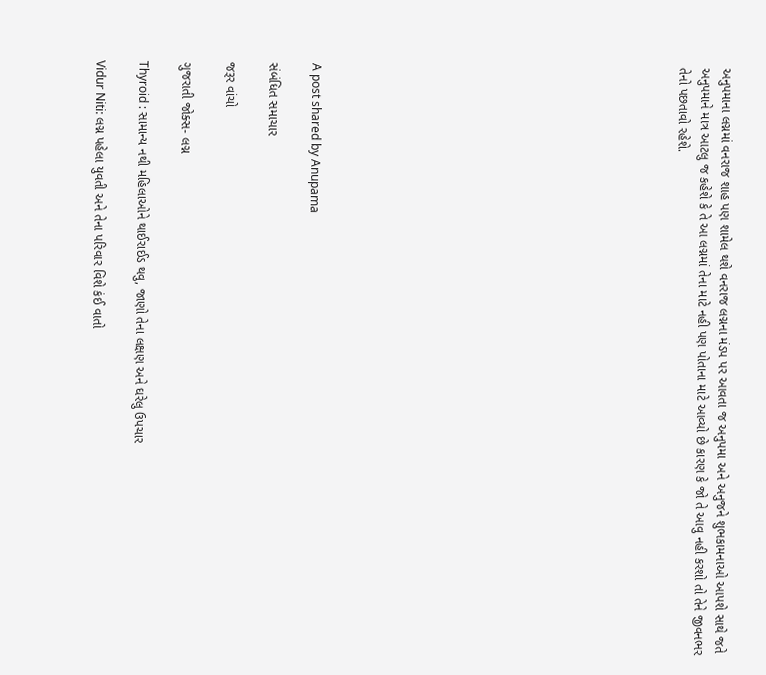અનુપમાના લગ્નમાં વનરાજ શાહ પણ શામેલ થશે વનરાજ લગ્નના મંડપ પર આવતા જ અનુપમા અને અનુજને શુભકામનાઓ આપશે સાથે જતે અનુપમાને માત્ર આટલુ જ કહેશે કે તે આ લગ્નમાં તેના માટે નહી પણ પોતાના માટે આવ્યો છે કારણ કે જો તે આવુ નહી કરશો તો તેને જીવનભર તેનો પછતાવો રહેશે.
















A post shared by Anupama

સંબંધિત સમાચાર

જરૂર વાંચો

ગુજરાતી જોક્સ- લગ્ન

Thyroid : સામાન્ય નથી મહિલાઓને થાઈરાઈડ થવુ, જાણો તેના લક્ષણ અને ઘરેલુ ઉપચાર

Vidur Niti: લગ્ન પહેલા યુવતી અને તેના પરિવાર વિશે કંઈ વાતો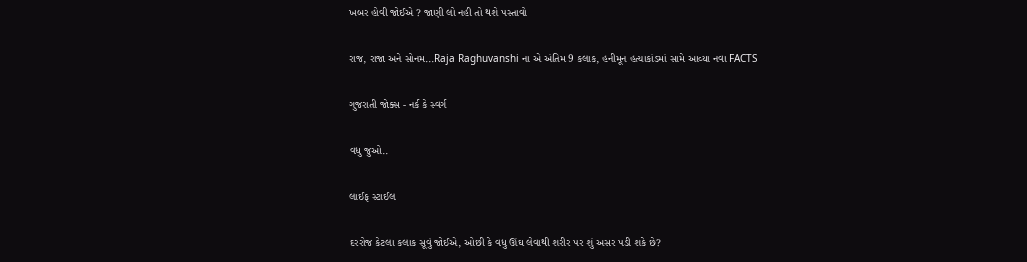ખબર હોવી જોઈએ ? જાણી લો નહી તો થશે પસ્તાવો

રાજ, રાજા અને સોનમ...Raja Raghuvanshi ના એ અંતિમ 9 કલાક, હનીમૂન હત્યાકાંડમાં સામે આવ્યા નવા FACTS

ગુજરાતી જોક્સ - નર્ક કે સ્વર્ગ

વધુ જુઓ..

લાઈફ સ્ટાઈલ

દરરોજ કેટલા કલાક સૂવું જોઈએ, ઓછી કે વધુ ઊંઘ લેવાથી શરીર પર શું અસર પડી શકે છે?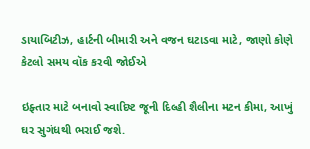ડાયાબિટીઝ, હાર્ટની બીમારી અને વજન ઘટાડવા માટે, જાણો કોણે કેટલો સમય વૉક કરવી જોઈએ

ઇફ્તાર માટે બનાવો સ્વાદિષ્ટ જૂની દિલ્હી શૈલીના મટન કીમા, આખું ઘર સુગંધથી ભરાઈ જશે.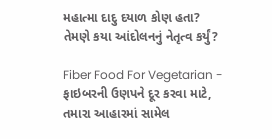મહાત્મા દાદુ દયાળ કોણ હતા? તેમણે કયા આંદોલનનું નેતૃત્વ કર્યું?

Fiber Food For Vegetarian - ફાઇબરની ઉણપને દૂર કરવા માટે, તમારા આહારમાં સામેલ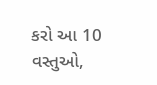કરો આ 10 વસ્તુઓ,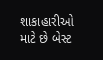શાકાહારીઓ માટે છે બેસ્ટ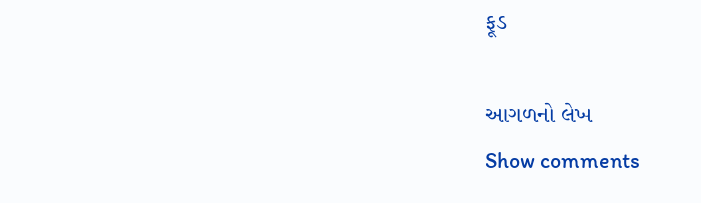ફૂડ

આગળનો લેખ
Show comments